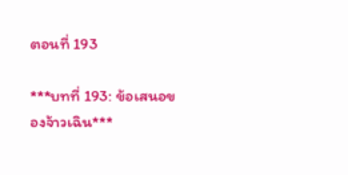ตอนที่ 193

***บทที่ 193: ข้อเสนอของจ้าวเฉิน***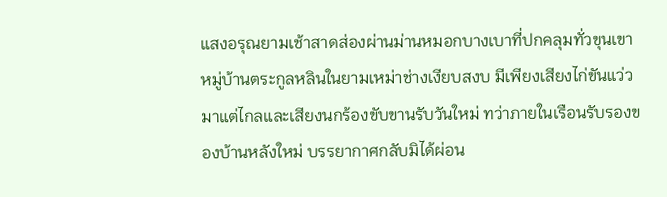แสงอรุณยามเช้าสาดส่องผ่านม่านหมอกบางเบาที่ปกคลุมทั่วขุนเขา หมู่บ้านตระกูลหลินในยามเหม่าช่างเงียบสงบ มีเพียงเสียงไก่ขันแว่วมาแต่ไกลและเสียงนกร้องขับขานรับวันใหม่ ทว่าภายในเรือนรับรองของบ้านหลังใหม่ บรรยากาศกลับมิได้ผ่อน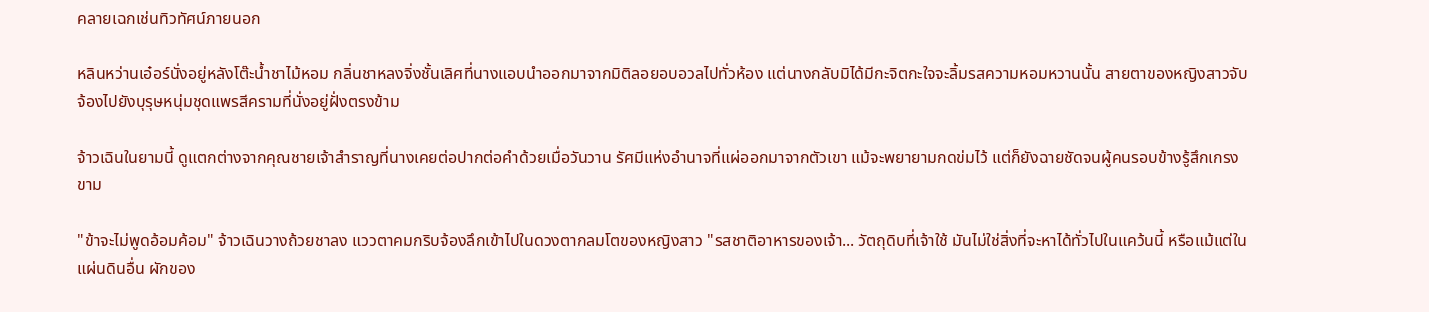คลายเฉกเช่นทิวทัศน์ภายนอก

หลินหว่านเอ๋อร์นั่งอยู่หลังโต๊ะน้ำชาไม้หอม กลิ่นชาหลงจิ่งชั้นเลิศที่นางแอบนำออกมาจากมิติลอยอบอวลไปทั่วห้อง แต่นางกลับมิได้มีกะจิตกะใจจะลิ้มรสความหอมหวานนั้น สายตาของหญิงสาวจับจ้องไปยังบุรุษหนุ่มชุดแพรสีครามที่นั่งอยู่ฝั่งตรงข้าม

จ้าวเฉินในยามนี้ ดูแตกต่างจากคุณชายเจ้าสำราญที่นางเคยต่อปากต่อคำด้วยเมื่อวันวาน รัศมีแห่งอำนาจที่แผ่ออกมาจากตัวเขา แม้จะพยายามกดข่มไว้ แต่ก็ยังฉายชัดจนผู้คนรอบข้างรู้สึกเกรงขาม

"ข้าจะไม่พูดอ้อมค้อม" จ้าวเฉินวางถ้วยชาลง แววตาคมกริบจ้องลึกเข้าไปในดวงตากลมโตของหญิงสาว "รสชาติอาหารของเจ้า... วัตถุดิบที่เจ้าใช้ มันไม่ใช่สิ่งที่จะหาได้ทั่วไปในแคว้นนี้ หรือแม้แต่ในแผ่นดินอื่น ผักของ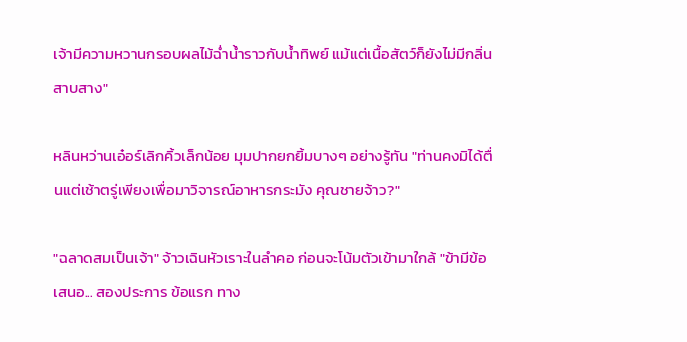เจ้ามีความหวานกรอบผลไม้ฉ่ำน้ำราวกับน้ำทิพย์ แม้แต่เนื้อสัตว์ก็ยังไม่มีกลิ่นสาบสาง"

หลินหว่านเอ๋อร์เลิกคิ้วเล็กน้อย มุมปากยกยิ้มบางๆ อย่างรู้ทัน "ท่านคงมิได้ตื่นแต่เช้าตรู่เพียงเพื่อมาวิจารณ์อาหารกระมัง คุณชายจ้าว?"

"ฉลาดสมเป็นเจ้า" จ้าวเฉินหัวเราะในลำคอ ก่อนจะโน้มตัวเข้ามาใกล้ "ข้ามีข้อเสนอ... สองประการ ข้อแรก ทาง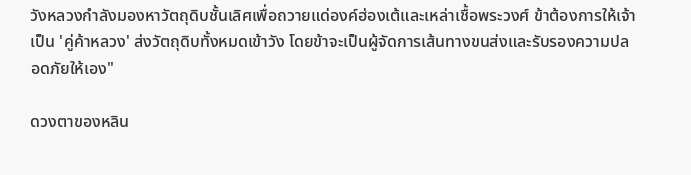วังหลวงกำลังมองหาวัตถุดิบชั้นเลิศเพื่อถวายแด่องค์ฮ่องเต้และเหล่าเชื้อพระวงศ์ ข้าต้องการให้เจ้าเป็น 'คู่ค้าหลวง' ส่งวัตถุดิบทั้งหมดเข้าวัง โดยข้าจะเป็นผู้จัดการเส้นทางขนส่งและรับรองความปลอดภัยให้เอง"

ดวงตาของหลิน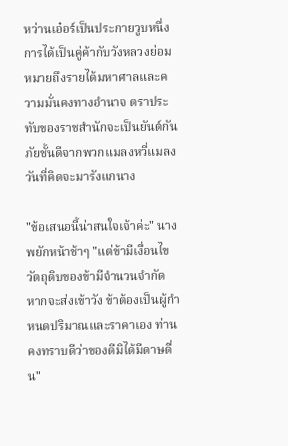หว่านเอ๋อร์เป็นประกายวูบหนึ่ง การได้เป็นคู่ค้ากับวังหลวงย่อมหมายถึงรายได้มหาศาลและความมั่นคงทางอำนาจ ตราประทับของราชสำนักจะเป็นยันต์กันภัยชั้นดีจากพวกแมลงหวี่แมลงวันที่คิดจะมารังแกนาง

"ข้อเสนอนี้น่าสนใจเจ้าค่ะ" นางพยักหน้าช้าๆ "แต่ข้ามีเงื่อนไข วัตถุดิบของข้ามีจำนวนจำกัด หากจะส่งเข้าวัง ข้าต้องเป็นผู้กำหนดปริมาณและราคาเอง ท่านคงทราบดีว่าของดีมิได้มีดาษดื่น"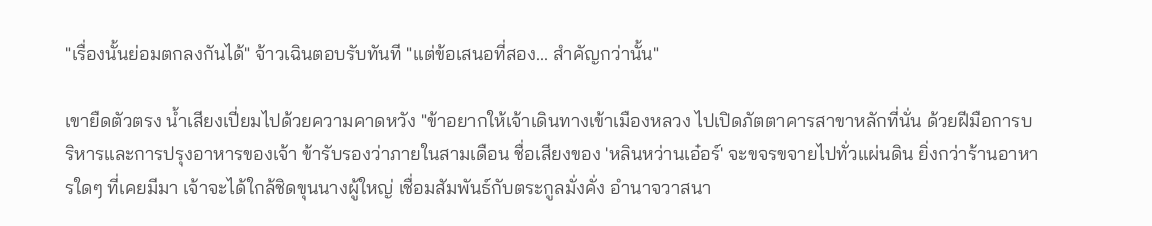"เรื่องนั้นย่อมตกลงกันได้" จ้าวเฉินตอบรับทันที "แต่ข้อเสนอที่สอง... สำคัญกว่านั้น"

เขายืดตัวตรง น้ำเสียงเปี่ยมไปด้วยความคาดหวัง "ข้าอยากให้เจ้าเดินทางเข้าเมืองหลวง ไปเปิดภัตตาคารสาขาหลักที่นั่น ด้วยฝีมือการบริหารและการปรุงอาหารของเจ้า ข้ารับรองว่าภายในสามเดือน ชื่อเสียงของ 'หลินหว่านเอ๋อร์' จะขจรขจายไปทั่วแผ่นดิน ยิ่งกว่าร้านอาหารใดๆ ที่เคยมีมา เจ้าจะได้ใกล้ชิดขุนนางผู้ใหญ่ เชื่อมสัมพันธ์กับตระกูลมั่งคั่ง อำนาจวาสนา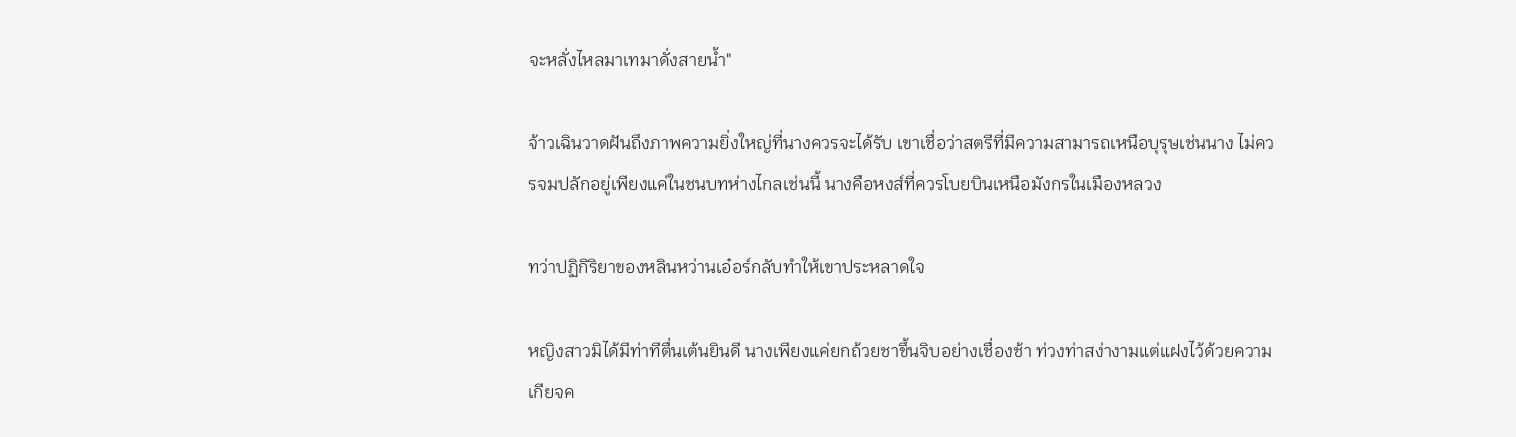จะหลั่งไหลมาเทมาดั่งสายน้ำ"

จ้าวเฉินวาดฝันถึงภาพความยิ่งใหญ่ที่นางควรจะได้รับ เขาเชื่อว่าสตรีที่มีความสามารถเหนือบุรุษเช่นนาง ไม่ควรจมปลักอยู่เพียงแค่ในชนบทห่างไกลเช่นนี้ นางคือหงส์ที่ควรโบยบินเหนือมังกรในเมืองหลวง

ทว่าปฏิกิริยาของหลินหว่านเอ๋อร์กลับทำให้เขาประหลาดใจ

หญิงสาวมิได้มีท่าทีตื่นเต้นยินดี นางเพียงแค่ยกถ้วยชาขึ้นจิบอย่างเชื่องช้า ท่วงท่าสง่างามแต่แฝงไว้ด้วยความเกียจค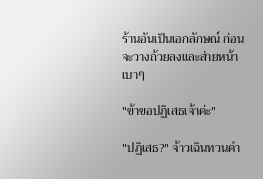ร้านอันเป็นเอกลักษณ์ ก่อนจะวางถ้วยลงและส่ายหน้าเบาๆ

"ข้าขอปฏิเสธเจ้าค่ะ"

"ปฏิเสธ?" จ้าวเฉินทวนคำ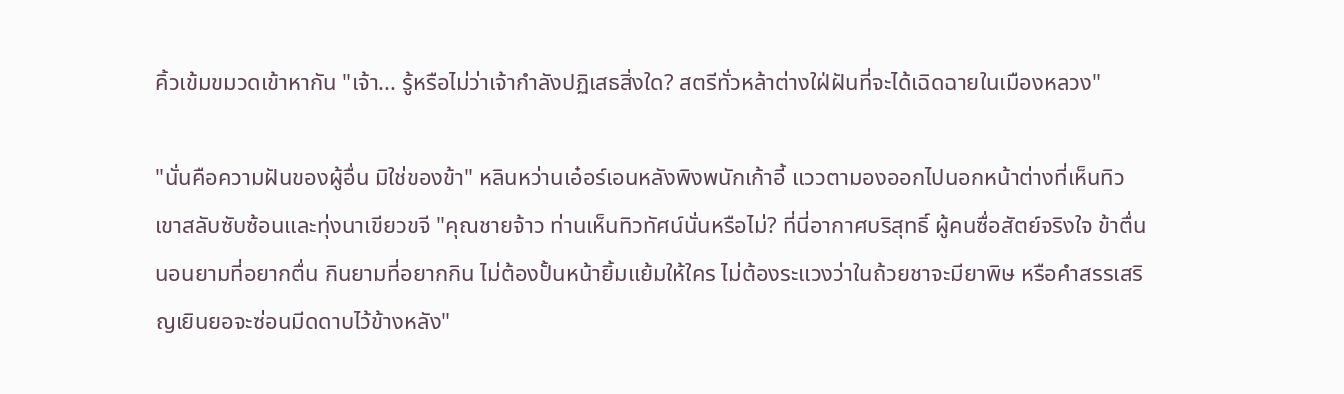คิ้วเข้มขมวดเข้าหากัน "เจ้า... รู้หรือไม่ว่าเจ้ากำลังปฏิเสธสิ่งใด? สตรีทั่วหล้าต่างใฝ่ฝันที่จะได้เฉิดฉายในเมืองหลวง"

"นั่นคือความฝันของผู้อื่น มิใช่ของข้า" หลินหว่านเอ๋อร์เอนหลังพิงพนักเก้าอี้ แววตามองออกไปนอกหน้าต่างที่เห็นทิวเขาสลับซับซ้อนและทุ่งนาเขียวขจี "คุณชายจ้าว ท่านเห็นทิวทัศน์นั่นหรือไม่? ที่นี่อากาศบริสุทธิ์ ผู้คนซื่อสัตย์จริงใจ ข้าตื่นนอนยามที่อยากตื่น กินยามที่อยากกิน ไม่ต้องปั้นหน้ายิ้มแย้มให้ใคร ไม่ต้องระแวงว่าในถ้วยชาจะมียาพิษ หรือคำสรรเสริญเยินยอจะซ่อนมีดดาบไว้ข้างหลัง"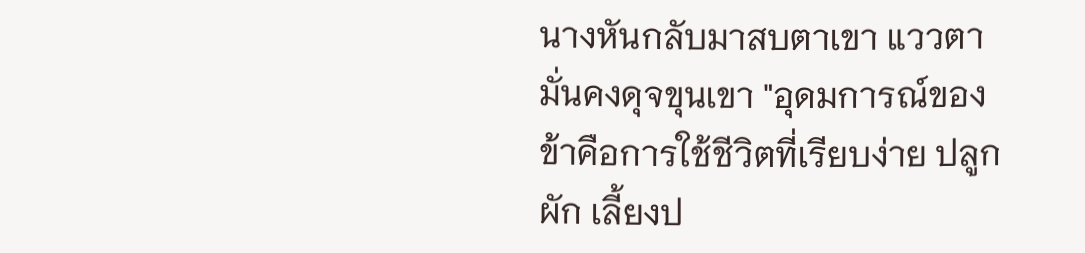นางหันกลับมาสบตาเขา แววตามั่นคงดุจขุนเขา "อุดมการณ์ของข้าคือการใช้ชีวิตที่เรียบง่าย ปลูกผัก เลี้ยงป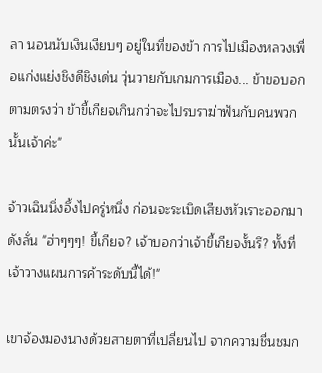ลา นอนนับเงินเงียบๆ อยู่ในที่ของข้า การไปเมืองหลวงเพื่อแก่งแย่งชิงดีชิงเด่น วุ่นวายกับเกมการเมือง... ข้าขอบอกตามตรงว่า ข้าขี้เกียจเกินกว่าจะไปรบราฆ่าฟันกับคนพวกนั้นเจ้าค่ะ"

จ้าวเฉินนิ่งอึ้งไปครู่หนึ่ง ก่อนจะระเบิดเสียงหัวเราะออกมาดังลั่น "ฮ่าๆๆๆ! ขี้เกียจ? เจ้าบอกว่าเจ้าขี้เกียจงั้นรึ? ทั้งที่เจ้าวางแผนการค้าระดับนี้ได้!"

เขาจ้องมองนางด้วยสายตาที่เปลี่ยนไป จากความชื่นชมก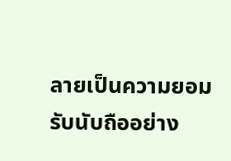ลายเป็นความยอมรับนับถืออย่าง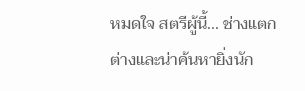หมดใจ สตรีผู้นี้... ช่างแตกต่างและน่าค้นหายิ่งนัก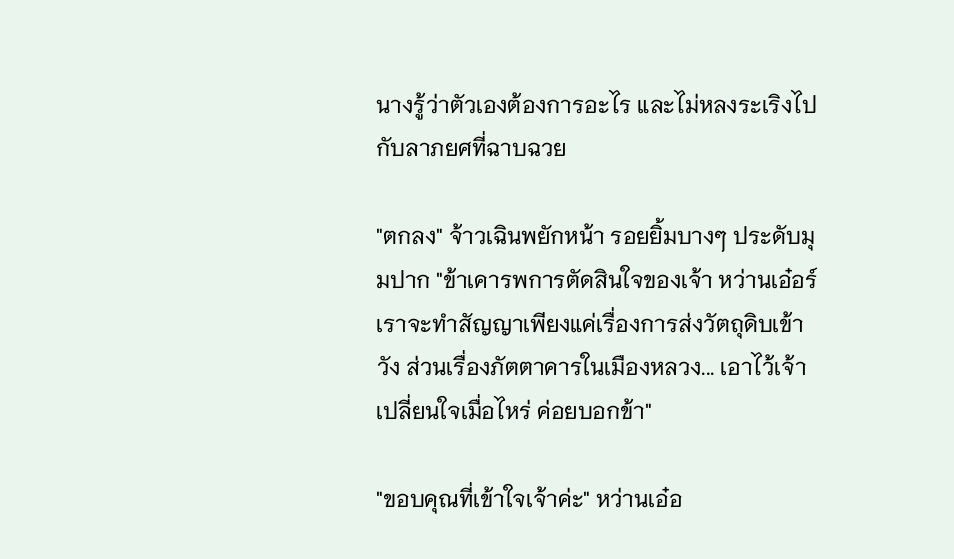นางรู้ว่าตัวเองต้องการอะไร และไม่หลงระเริงไปกับลาภยศที่ฉาบฉวย

"ตกลง" จ้าวเฉินพยักหน้า รอยยิ้มบางๆ ประดับมุมปาก "ข้าเคารพการตัดสินใจของเจ้า หว่านเอ๋อร์ เราจะทำสัญญาเพียงแค่เรื่องการส่งวัตถุดิบเข้าวัง ส่วนเรื่องภัตตาคารในเมืองหลวง... เอาไว้เจ้าเปลี่ยนใจเมื่อไหร่ ค่อยบอกข้า"

"ขอบคุณที่เข้าใจเจ้าค่ะ" หว่านเอ๋อ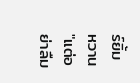ร์ยิ้มหวาน "แต่อย่าลืม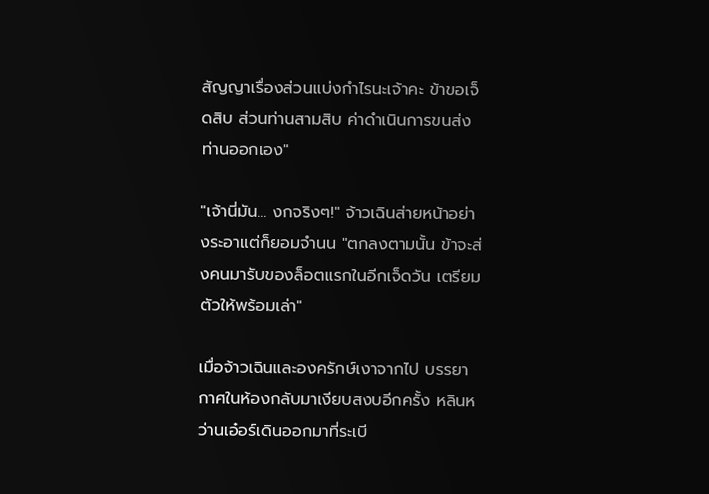สัญญาเรื่องส่วนแบ่งกำไรนะเจ้าคะ ข้าขอเจ็ดสิบ ส่วนท่านสามสิบ ค่าดำเนินการขนส่งท่านออกเอง"

"เจ้านี่มัน... งกจริงๆ!" จ้าวเฉินส่ายหน้าอย่างระอาแต่ก็ยอมจำนน "ตกลงตามนั้น ข้าจะส่งคนมารับของล็อตแรกในอีกเจ็ดวัน เตรียมตัวให้พร้อมเล่า"

เมื่อจ้าวเฉินและองครักษ์เงาจากไป บรรยากาศในห้องกลับมาเงียบสงบอีกครั้ง หลินหว่านเอ๋อร์เดินออกมาที่ระเบี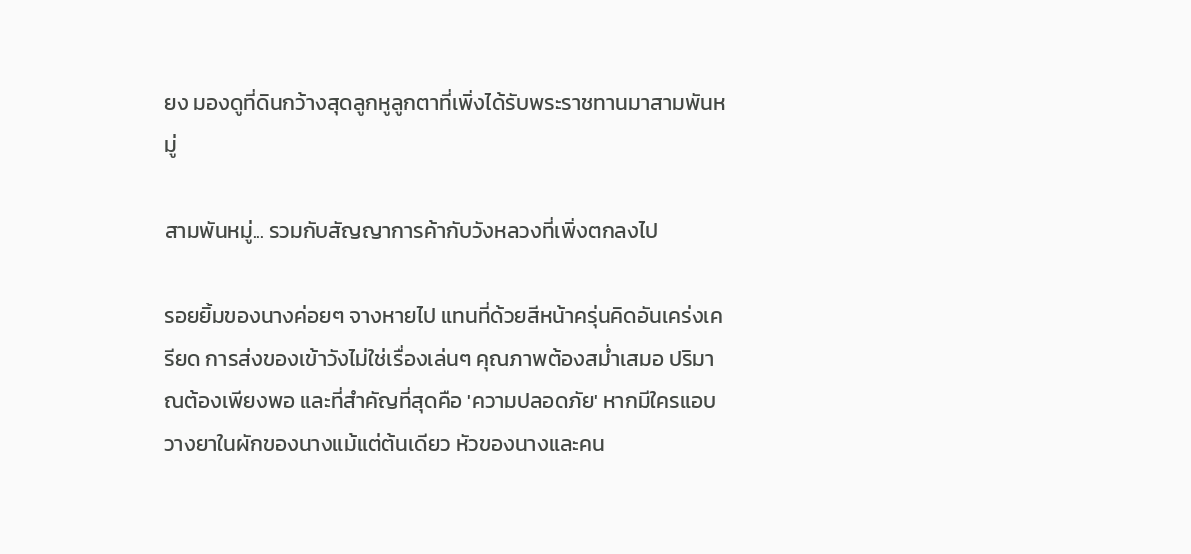ยง มองดูที่ดินกว้างสุดลูกหูลูกตาที่เพิ่งได้รับพระราชทานมาสามพันหมู่

สามพันหมู่... รวมกับสัญญาการค้ากับวังหลวงที่เพิ่งตกลงไป

รอยยิ้มของนางค่อยๆ จางหายไป แทนที่ด้วยสีหน้าครุ่นคิดอันเคร่งเครียด การส่งของเข้าวังไม่ใช่เรื่องเล่นๆ คุณภาพต้องสม่ำเสมอ ปริมาณต้องเพียงพอ และที่สำคัญที่สุดคือ 'ความปลอดภัย' หากมีใครแอบวางยาในผักของนางแม้แต่ต้นเดียว หัวของนางและคน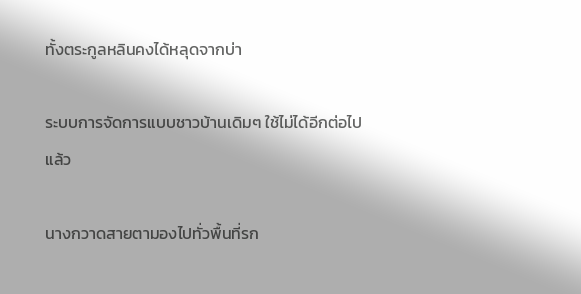ทั้งตระกูลหลินคงได้หลุดจากบ่า

ระบบการจัดการแบบชาวบ้านเดิมๆ ใช้ไม่ได้อีกต่อไปแล้ว

นางกวาดสายตามองไปทั่วพื้นที่รก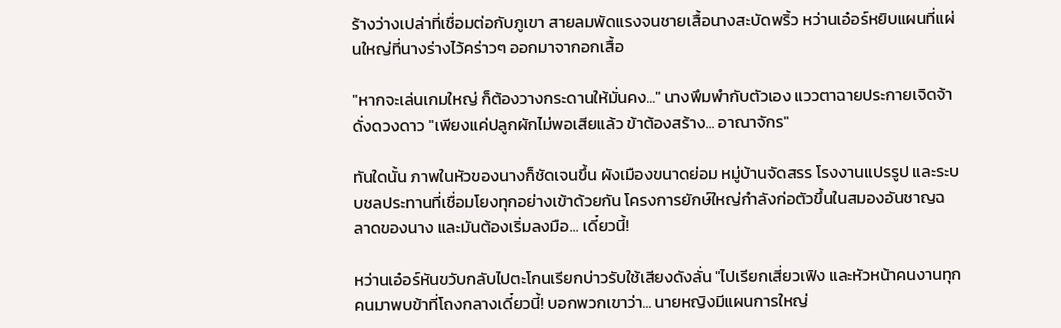ร้างว่างเปล่าที่เชื่อมต่อกับภูเขา สายลมพัดแรงจนชายเสื้อนางสะบัดพริ้ว หว่านเอ๋อร์หยิบแผนที่แผ่นใหญ่ที่นางร่างไว้คร่าวๆ ออกมาจากอกเสื้อ

"หากจะเล่นเกมใหญ่ ก็ต้องวางกระดานให้มั่นคง..." นางพึมพำกับตัวเอง แววตาฉายประกายเจิดจ้าดั่งดวงดาว "เพียงแค่ปลูกผักไม่พอเสียแล้ว ข้าต้องสร้าง... อาณาจักร"

ทันใดนั้น ภาพในหัวของนางก็ชัดเจนขึ้น ผังเมืองขนาดย่อม หมู่บ้านจัดสรร โรงงานแปรรูป และระบบชลประทานที่เชื่อมโยงทุกอย่างเข้าด้วยกัน โครงการยักษ์ใหญ่กำลังก่อตัวขึ้นในสมองอันชาญฉลาดของนาง และมันต้องเริ่มลงมือ... เดี๋ยวนี้!

หว่านเอ๋อร์หันขวับกลับไปตะโกนเรียกบ่าวรับใช้เสียงดังลั่น "ไปเรียกเสี่ยวเฟิง และหัวหน้าคนงานทุกคนมาพบข้าที่โถงกลางเดี๋ยวนี้! บอกพวกเขาว่า... นายหญิงมีแผนการใหญ่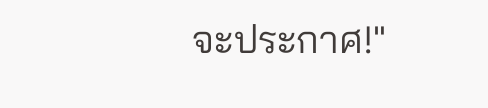จะประกาศ!"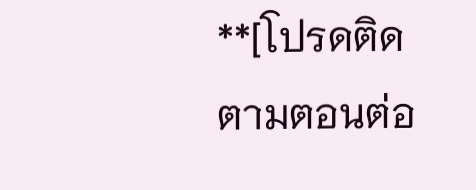**[โปรดติดตามตอนต่อ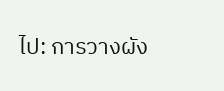ไป: การวางผัง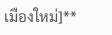เมืองใหม่]**